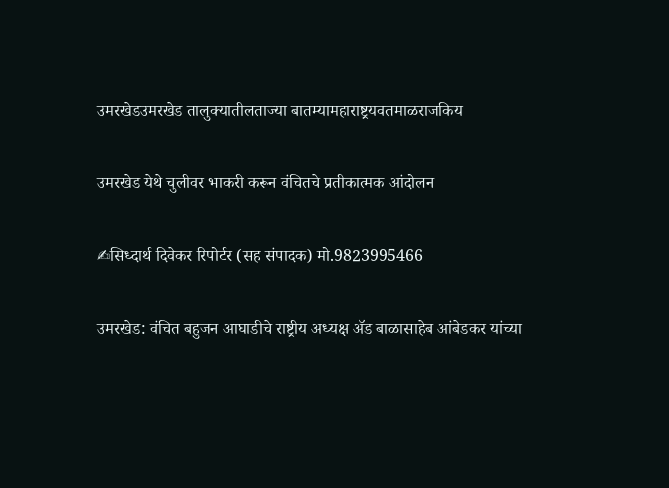उमरखेडउमरखेड तालुक्यातीलताज्या बातम्यामहाराष्ट्रयवतमाळराजकिय

उमरखेड येथे चुलीवर भाकरी करून वंचितचे प्रतीकात्मक आंदोलन

✍सिध्दार्थ दिवेकर रिपोर्टर (सह संपादक) मो.9823995466

उमरखेड: वंचित बहुजन आघाडीचे राष्ट्रीय अध्यक्ष ॲड बाळासाहेब आंबेडकर यांच्या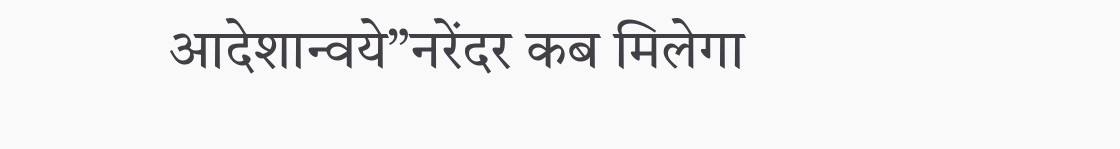आदेशान्वये”नरेंदर कब मिलेगा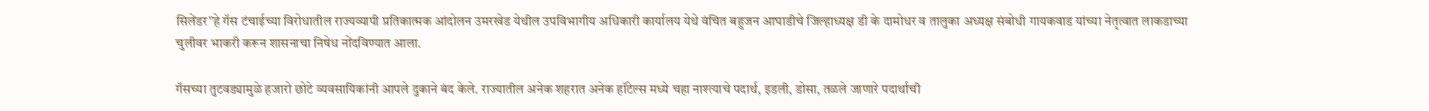सिलेंडर”हे गॅस टंचाईच्या विरोधातील राज्यव्यापी प्रतिकात्मक आंदोलन उमरखेड येथील उपविभागीय अधिकारी कार्यालय येथे वंचित बहुजन आघाडीचे जिल्हाध्यक्ष डी के दामोधर व तालुका अध्यक्ष संबोधी गायकवाड यांच्या नेतृत्वात लाकडाच्या चुलीवर भाकरी करून शासनाचा निषेध नोंदविण्यात आला.

गॅसच्या तुटवड्यामुळे हजारो छोटे व्यवसायिकांनी आपले दुकाने बंद केले. राज्यातील अनेक शहरात अनेक हॉटेल्स मध्ये चहा नाश्त्याचे पदार्थ, इडली, डोसा, तळले जाणारे पदार्थाची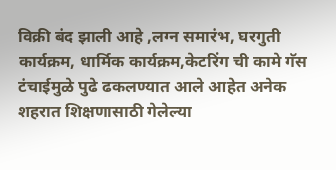विक्री बंद झाली आहे ,लग्न समारंभ, घरगुती कार्यक्रम, धार्मिक कार्यक्रम,केटरिंग ची कामे गॅस टंचाईमुळे पुढे ढकलण्यात आले आहेत अनेक शहरात शिक्षणासाठी गेलेल्या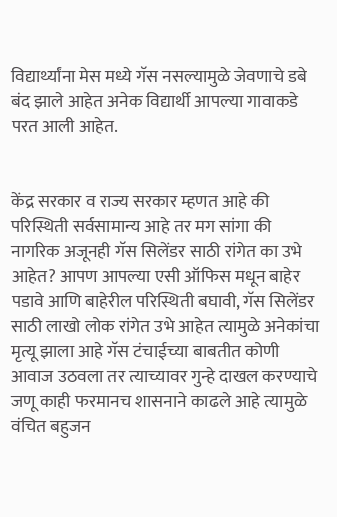विद्यार्थ्यांना मेस मध्ये गॅस नसल्यामुळे जेवणाचे डबे बंद झाले आहेत अनेक विद्यार्थी आपल्या गावाकडे परत आली आहेत.


केंद्र सरकार व राज्य सरकार म्हणत आहे की परिस्थिती सर्वसामान्य आहे तर मग सांगा की नागरिक अजूनही गॅस सिलेंडर साठी रांगेत का उभे आहेत? आपण आपल्या एसी ऑफिस मधून बाहेर पडावे आणि बाहेरील परिस्थिती बघावी, गॅस सिलेंडर साठी लाखो लोक रांगेत उभे आहेत त्यामुळे अनेकांचा मृत्यू झाला आहे गॅस टंचाईच्या बाबतीत कोणी आवाज उठवला तर त्याच्यावर गुन्हे दाखल करण्याचे जणू काही फरमानच शासनाने काढले आहे त्यामुळे वंचित बहुजन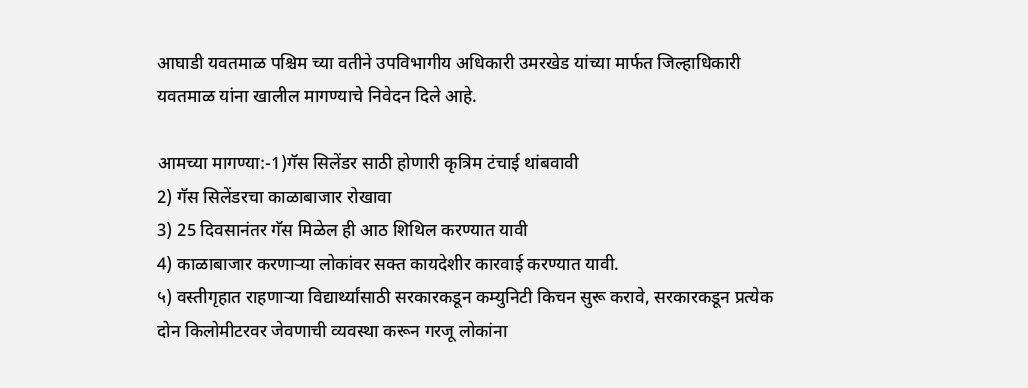आघाडी यवतमाळ पश्चिम च्या वतीने उपविभागीय अधिकारी उमरखेड यांच्या मार्फत जिल्हाधिकारी यवतमाळ यांना खालील मागण्याचे निवेदन दिले आहे.

आमच्या मागण्या:-1)गॅस सिलेंडर साठी होणारी कृत्रिम टंचाई थांबवावी
2) गॅस सिलेंडरचा काळाबाजार रोखावा
3) 25 दिवसानंतर गॅस मिळेल ही आठ शिथिल करण्यात यावी
4) काळाबाजार करणाऱ्या लोकांवर सक्त कायदेशीर कारवाई करण्यात यावी.
५) वस्तीगृहात राहणाऱ्या विद्यार्थ्यांसाठी सरकारकडून कम्युनिटी किचन सुरू करावे, सरकारकडून प्रत्येक दोन किलोमीटरवर जेवणाची व्यवस्था करून गरजू लोकांना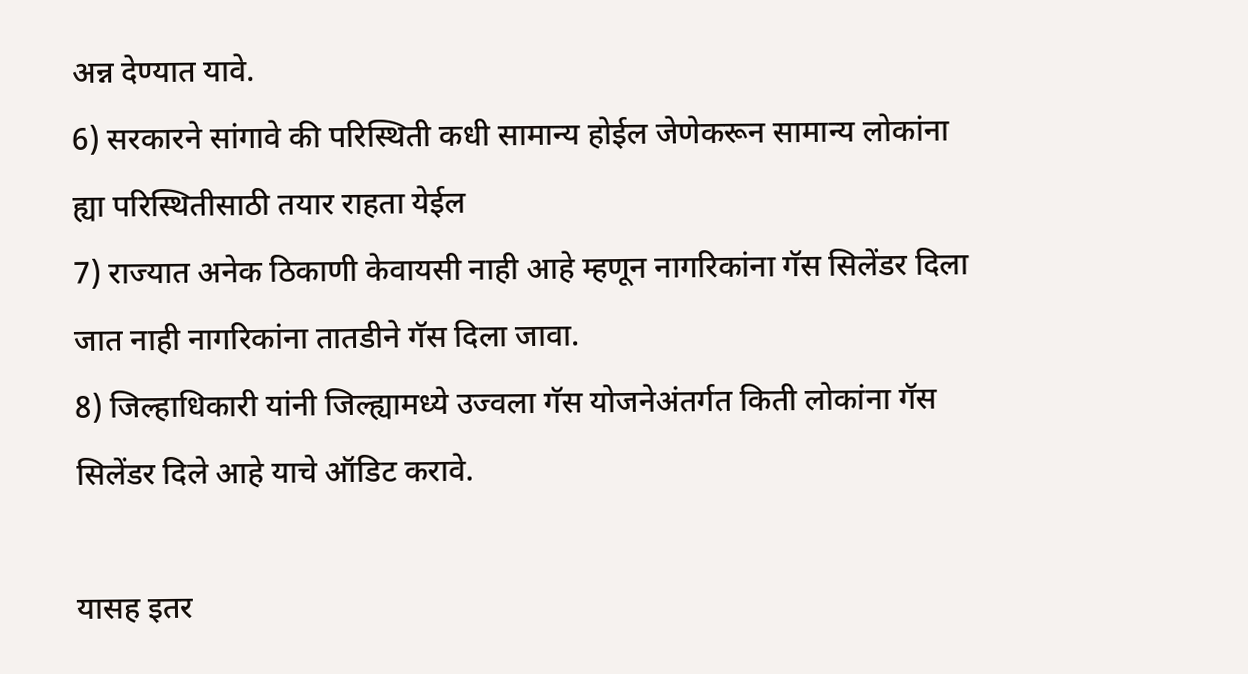अन्न देण्यात यावे.
6) सरकारने सांगावे की परिस्थिती कधी सामान्य होईल जेणेकरून सामान्य लोकांना ह्या परिस्थितीसाठी तयार राहता येईल
7) राज्यात अनेक ठिकाणी केवायसी नाही आहे म्हणून नागरिकांना गॅस सिलेंडर दिला जात नाही नागरिकांना तातडीने गॅस दिला जावा.
8) जिल्हाधिकारी यांनी जिल्ह्यामध्ये उज्वला गॅस योजनेअंतर्गत किती लोकांना गॅस सिलेंडर दिले आहे याचे ऑडिट करावे.

यासह इतर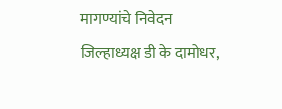मागण्यांचे निवेदन जिल्हाध्यक्ष डी के दामोधर,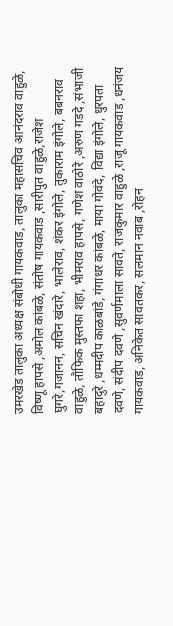उमरखेड तालुका अध्यक्ष संबोधी गायकवाड, तालुका महासचिव आनंदराव वाहुळे, विष्णू हापसे ,अमोल कांबळे, संतोष गायकवाड ,सारीपुत वाहुळे,राजेश घुगरे,गजानन, सचिन खंदारे, भालेराव, शंकर इंगोले, तुकाराम इंगोले, बबनराव वाहुळे, तौफिक मुस्तफा शहा, भीमराव हापसे, गणेश वाठोरे ,अरुण गडदे ,संभाजी बहादुरे ,धम्मदीप काळबांडे, गंगाधर कांबळे, माया गोवंदे, विद्या इंगोले, धुरपता दवणे, संदीप दवणे ,सुवर्णमाला सावते, राजकुमार वाहुळे ,राजू गायकवाड ,धनंजय गायकवाड, अनिकेत सावतकर, सलमान नवाब ,रोहन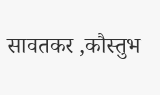सावतकर ,कौस्तुभ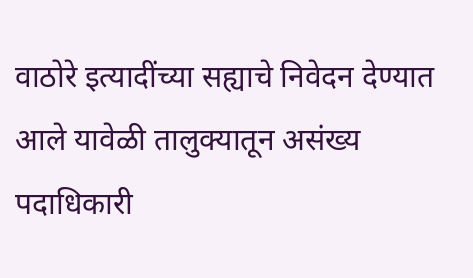वाठोरे इत्यादींच्या सह्याचे निवेदन देण्यात आले यावेळी तालुक्यातून असंख्य पदाधिकारी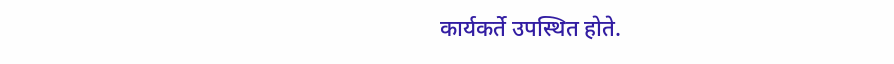कार्यकर्ते उपस्थित होते.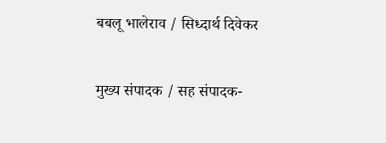बबलू भालेराव / सिध्दार्थ दिवेकर

मुख्य संपादक / सह संपादक-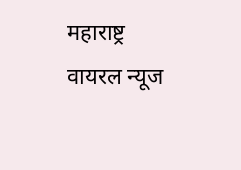महाराष्ट्र वायरल न्यूज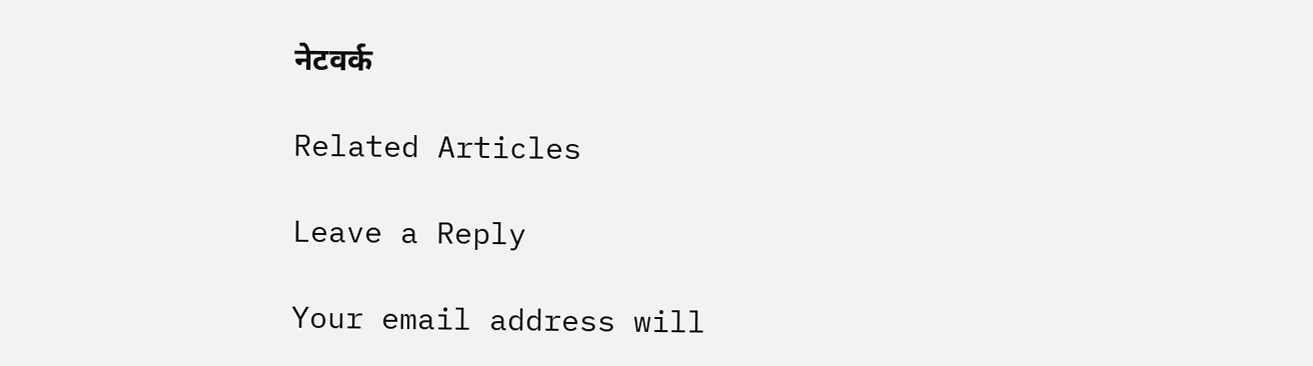नेटवर्क

Related Articles

Leave a Reply

Your email address will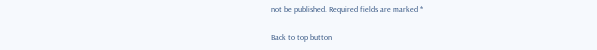not be published. Required fields are marked *

Back to top button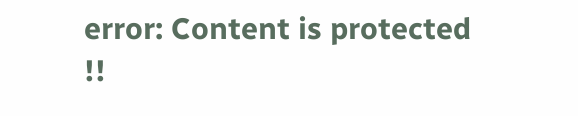error: Content is protected !!